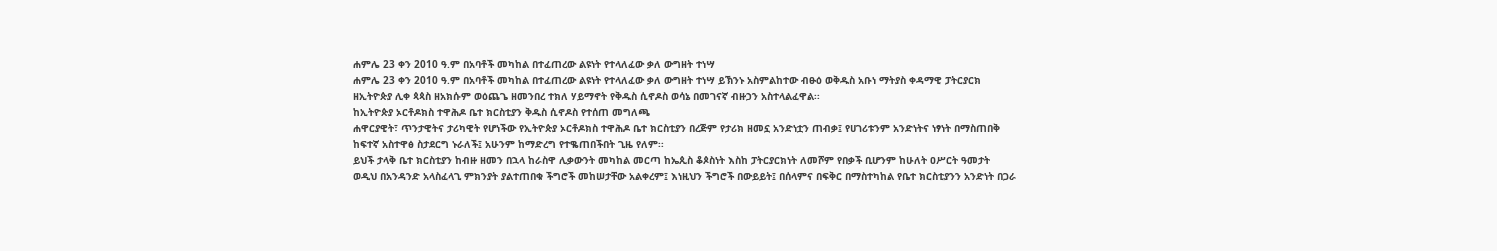ሐምሌ 23 ቀን 2010 ዓ.ም በአባቶች መካከል በተፈጠረው ልዩነት የተላለፈው ቃለ ውግዘት ተነሣ
ሐምሌ 23 ቀን 2010 ዓ.ም በአባቶች መካከል በተፈጠረው ልዩነት የተላለፈው ቃለ ውግዘት ተነሣ ይኽንኑ አስምልከተው ብፁዕ ወቅዱስ አቡነ ማትያስ ቀዳማዊ ፓትርያርክ ዘኢትዮጵያ ሊቀ ጳጳስ ዘአክሱም ወዕጨጌ ዘመንበረ ተክለ ሃይማኖት የቅዱስ ሲኖዶስ ወሳኔ በመገናኛ ብዙኃን አስተላልፈዋል፡፡
ከኢትዮጵያ ኦርቶዶክስ ተዋሕዶ ቤተ ክርስቲያን ቅዱስ ሲኖዶስ የተሰጠ መግለጫ
ሐዋርያዊት፣ ጥንታዊትና ታሪካዊት የሆነችው የኢትዮጵያ ኦርቶዶክስ ተዋሕዶ ቤተ ክርስቲያን በረጅም የታሪክ ዘመኗ አንድነቷን ጠብቃ፤ የሀገሪቱንም አንድነትና ነፃነት በማስጠበቅ ከፍተኛ አስተዋፅ ስታደርግ ኑራለች፤ አሁንም ከማድረግ የተቈጠበችበት ጊዜ የለም፡፡
ይህች ታላቅ ቤተ ክርስቲያን ከብዙ ዘመን በኋላ ከራስዋ ሊቃውንት መካከል መርጣ ከኤጲስ ቆጶስነት እስከ ፓትርያርክነት ለመሾም የበቃች ቢሆንም ከሁለት ዐሥርት ዓመታት ወዲህ በአንዳንድ አላስፈላጊ ምክንያት ያልተጠበቁ ችግሮች መከሠታቸው አልቀረም፤ እነዚህን ችግሮች በውይይት፤ በሰላምና በፍቅር በማስተካከል የቤተ ክርስቲያንን አንድነት በጋራ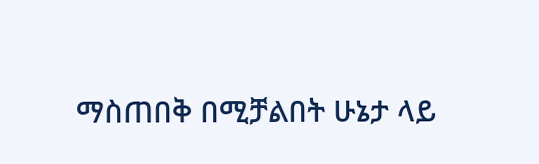ማስጠበቅ በሚቻልበት ሁኔታ ላይ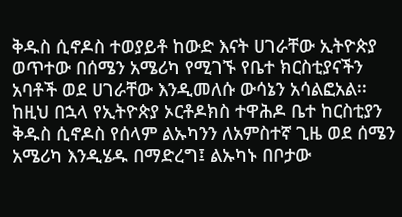ቅዱስ ሲኖዶስ ተወያይቶ ከውድ እናት ሀገራቸው ኢትዮጵያ ወጥተው በሰሜን አሜሪካ የሚገኙ የቤተ ክርስቲያናችን አባቶች ወደ ሀገራቸው እንዲመለሱ ውሳኔን አሳልፎአል፡፡
ከዚህ በኋላ የኢትዮጵያ ኦርቶዶክስ ተዋሕዶ ቤተ ከርስቲያን ቅዱስ ሲኖዶስ የሰላም ልኡካንን ለአምስተኛ ጊዜ ወደ ሰሜን አሜሪካ እንዲሄዱ በማድረግ፤ ልኡካኑ በቦታው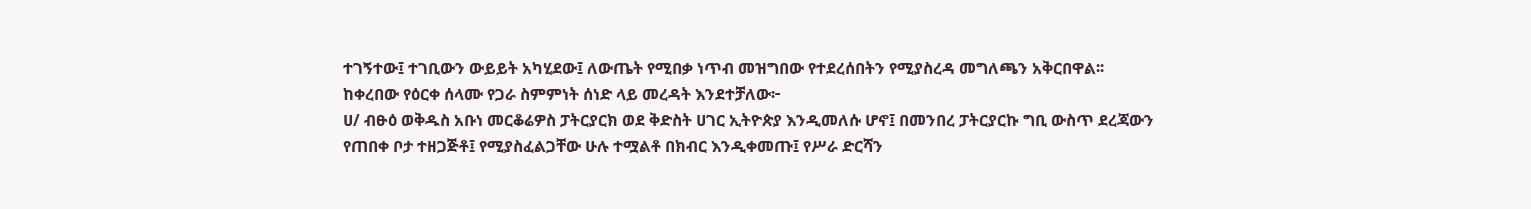ተገኝተው፤ ተገቢውን ውይይት አካሂደው፤ ለውጤት የሚበቃ ነጥብ መዝግበው የተደረሰበትን የሚያስረዳ መግለጫን አቅርበዋል፡፡
ከቀረበው የዕርቀ ሰላሙ የጋራ ስምምነት ሰነድ ላይ መረዳት እንደተቻለው፦
ሀ/ ብፁዕ ወቅዱስ አቡነ መርቆሬዎስ ፓትርያርክ ወደ ቅድስት ሀገር ኢትዮጵያ እንዲመለሱ ሆኖ፤ በመንበረ ፓትርያርኩ ግቢ ውስጥ ደረጃውን የጠበቀ ቦታ ተዘጋጅቶ፤ የሚያስፈልጋቸው ሁሉ ተሟልቶ በክብር እንዲቀመጡ፤ የሥራ ድርሻን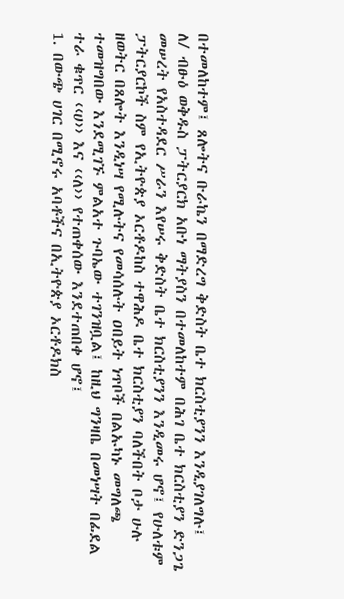በተመለከተም፤ ጸሎትና ቡራኬን በማድረግ ቅድስት ቤተ ክርስቲያንን እንዲያገለግሉ፤
ለ/ ብፁዕ ወቅዱስ ፓትርያርክ አቡነ ማትያስን በተመለከተም በሕገ ቤተ ክርስቲያን ድንጋጌ መሠረት የአስተዳደር ሥራን እየሠሩ ቅድስት ቤተ ክርስቲያንን እንዲመሩ ሆኖ፤ የሁለቱም ፓትርያርኮች ስም የኢትዮጵያ ኦርቶዶከስ ተዋሕዶ ቤተ ክርስቲያን ባለችበት ቦታ ሁሉ ዘወትር በጸሎት እንዲነሣ የሚሉትና የመሳሰሉት ዐበይት ነጥቦች በልኡካኑ መግለጫ ተመዝግበው እንደሚገኙ ምልአተ ጉባኤው ተገንዝቧል፤ ከዚህ ግንዛቤ በመነሣት በፊደል ተራ ቁጥር ‹‹ሀ›› እና ‹‹ለ›› የተጠቀሰው እንደተጠበቀ ሆኖ፤
1. በውጭ ሀገር በሚኖሩ አባቶችና በኢትዮጵያ ኦርቶዶክስ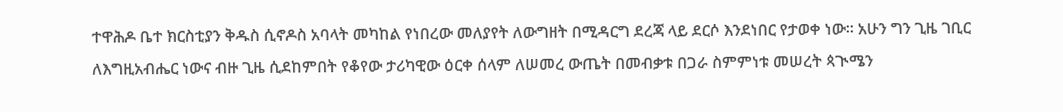ተዋሕዶ ቤተ ክርስቲያን ቅዱስ ሲኖዶስ አባላት መካከል የነበረው መለያየት ለውግዘት በሚዳርግ ደረጃ ላይ ደርሶ እንደነበር የታወቀ ነው፡፡ አሁን ግን ጊዜ ገቢር ለእግዚአብሔር ነውና ብዙ ጊዜ ሲደከምበት የቆየው ታሪካዊው ዕርቀ ሰላም ለሠመረ ውጤት በመብቃቱ በጋራ ስምምነቱ መሠረት ጳጒሜን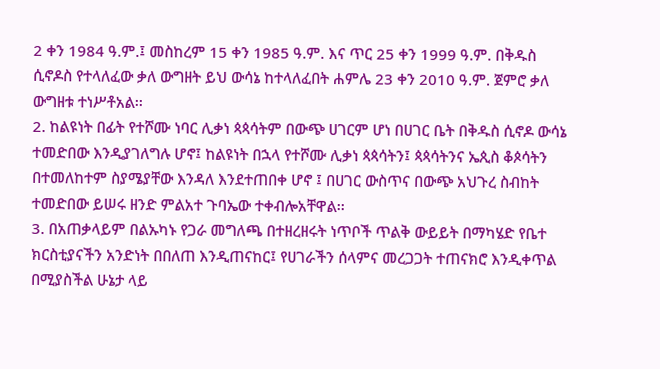2 ቀን 1984 ዓ.ም.፤ መስከረም 15 ቀን 1985 ዓ.ም. እና ጥር 25 ቀን 1999 ዓ.ም. በቅዱስ ሲኖዶስ የተላለፈው ቃለ ውግዘት ይህ ውሳኔ ከተላለፈበት ሐምሌ 23 ቀን 2010 ዓ.ም. ጀምሮ ቃለ ውግዘቱ ተነሥቶአል፡፡
2. ከልዩነት በፊት የተሾሙ ነባር ሊቃነ ጳጳሳትም በውጭ ሀገርም ሆነ በሀገር ቤት በቅዱስ ሲኖዶ ውሳኔ ተመድበው እንዲያገለግሉ ሆኖ፤ ከልዩነት በኋላ የተሾሙ ሊቃነ ጳጳሳትን፤ ጳጳሳትንና ኤጲስ ቆጶሳትን በተመለከተም ስያሜያቸው እንዳለ እንደተጠበቀ ሆኖ ፤ በሀገር ውስጥና በውጭ አህጉረ ስብከት ተመድበው ይሠሩ ዘንድ ምልአተ ጉባኤው ተቀብሎአቸዋል፡፡
3. በአጠቃላይም በልኡካኑ የጋራ መግለጫ በተዘረዘሩት ነጥቦች ጥልቅ ውይይት በማካሄድ የቤተ ክርስቲያናችን አንድነት በበለጠ እንዲጠናከር፤ የሀገራችን ሰላምና መረጋጋት ተጠናክሮ እንዲቀጥል በሚያስችል ሁኔታ ላይ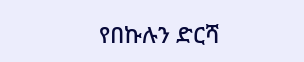የበኩሉን ድርሻ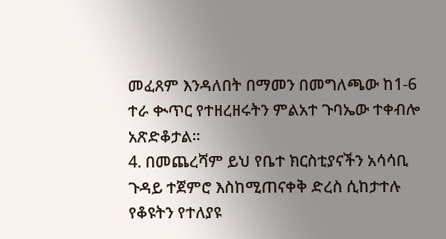መፈጸም እንዳለበት በማመን በመግለጫው ከ1-6 ተራ ቊጥር የተዘረዘሩትን ምልአተ ጉባኤው ተቀብሎ አጽድቆታል፡፡
4. በመጨረሻም ይህ የቤተ ክርስቲያናችን አሳሳቢ ጉዳይ ተጀምሮ እስከሚጠናቀቅ ድረስ ሲከታተሉ የቆዩትን የተለያዩ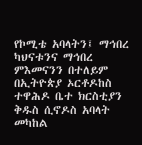የኮሚቴ አባላትን፤ ማኅበረ ካህናቱንና ማኅበረ ምእመናንን በተለይም በኢትዮጵያ ኦርቶዶከስ ተዋሕዶ ቤተ ክርስቲያን ቅዱስ ሲኖዶስ አባላት መካከል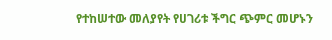የተከሠተው መለያየት የሀገሪቱ ችግር ጭምር መሆኑን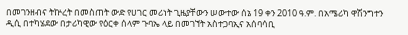በመገንዘብና ትኵረት በመስጠት ውድ የሀገር መሪነት ጊዜያቸውን ሠውተው ሰኔ 19 ቀን 2010 ዓ.ም. በአሜሪካ ዋሽንግተን ዲሲ በተካሄደው በታሪካዊው የዕርቀ ሰላም ጉባኤ ላይ በመገኘት አስተጋባኢና አሰባሳቢ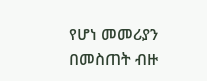የሆነ መመሪያን በመስጠት ብዙ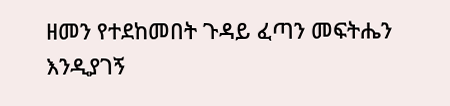ዘመን የተደከመበት ጉዳይ ፈጣን መፍትሔን እንዲያገኝ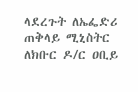ላደረጉት ለኤፌድሪ ጠቅላይ ሚኒስትር ለክቡር ዶ/ር ዐቢይ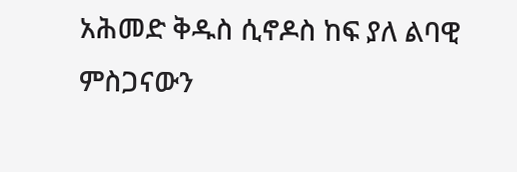አሕመድ ቅዱስ ሲኖዶስ ከፍ ያለ ልባዊ ምስጋናውን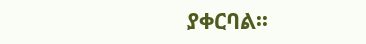ያቀርባል፡፡